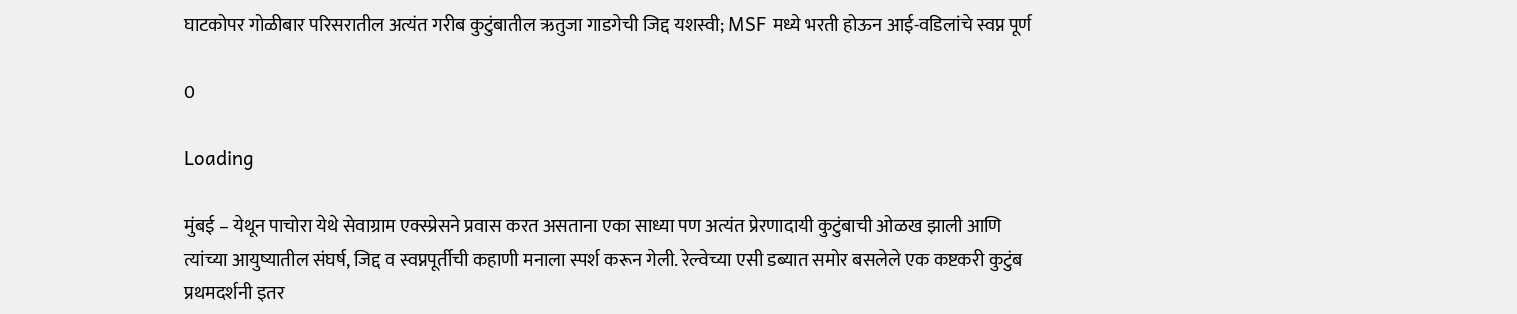घाटकोपर गोळीबार परिसरातील अत्यंत गरीब कुटुंबातील ऋतुजा गाडगेची जिद्द यशस्वी; MSF मध्ये भरती होऊन आई-वडिलांचे स्वप्न पूर्ण

0

Loading

मुंबई – येथून पाचोरा येथे सेवाग्राम एक्स्प्रेसने प्रवास करत असताना एका साध्या पण अत्यंत प्रेरणादायी कुटुंबाची ओळख झाली आणि त्यांच्या आयुष्यातील संघर्ष, जिद्द व स्वप्नपूर्तीची कहाणी मनाला स्पर्श करून गेली. रेल्वेच्या एसी डब्यात समोर बसलेले एक कष्टकरी कुटुंब प्रथमदर्शनी इतर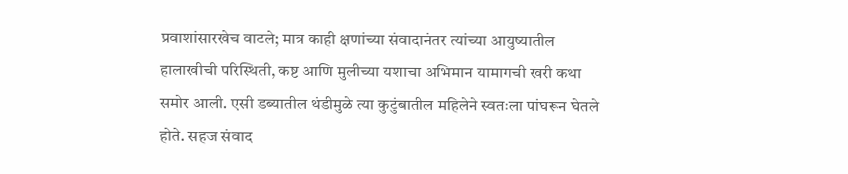प्रवाशांसारखेच वाटले; मात्र काही क्षणांच्या संवादानंतर त्यांच्या आयुष्यातील हालाखीची परिस्थिती, कष्ट आणि मुलीच्या यशाचा अभिमान यामागची खरी कथा समोर आली. एसी डब्यातील थंडीमुळे त्या कुटुंबातील महिलेने स्वतःला पांघरून घेतले होते. सहज संवाद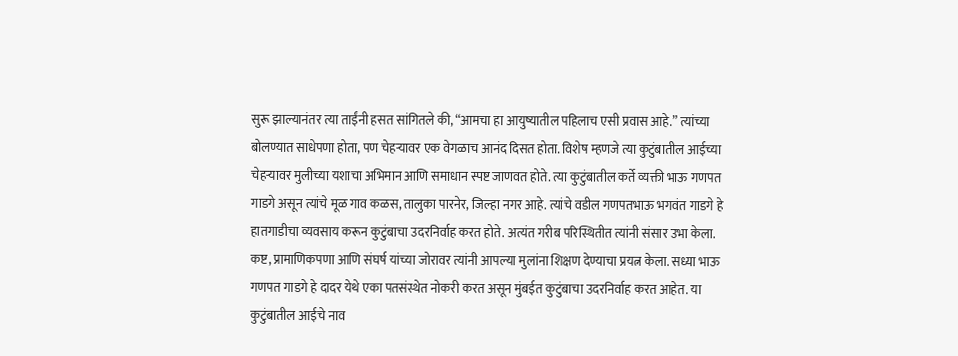सुरू झाल्यानंतर त्या ताईंनी हसत सांगितले की, “आमचा हा आयुष्यातील पहिलाच एसी प्रवास आहे.” त्यांच्या बोलण्यात साधेपणा होता, पण चेहऱ्यावर एक वेगळाच आनंद दिसत होता. विशेष म्हणजे त्या कुटुंबातील आईच्या चेहऱ्यावर मुलीच्या यशाचा अभिमान आणि समाधान स्पष्ट जाणवत होते. त्या कुटुंबातील कर्ते व्यक्ती भाऊ गणपत गाडगे असून त्यांचे मूळ गाव कळस, तालुका पारनेर, जिल्हा नगर आहे. त्यांचे वडील गणपतभाऊ भगवंत गाडगे हे हातगाडीचा व्यवसाय करून कुटुंबाचा उदरनिर्वाह करत होते. अत्यंत गरीब परिस्थितीत त्यांनी संसार उभा केला. कष्ट, प्रामाणिकपणा आणि संघर्ष यांच्या जोरावर त्यांनी आपल्या मुलांना शिक्षण देण्याचा प्रयत्न केला. सध्या भाऊ गणपत गाडगे हे दादर येथे एका पतसंस्थेत नोकरी करत असून मुंबईत कुटुंबाचा उदरनिर्वाह करत आहेत. या कुटुंबातील आईचे नाव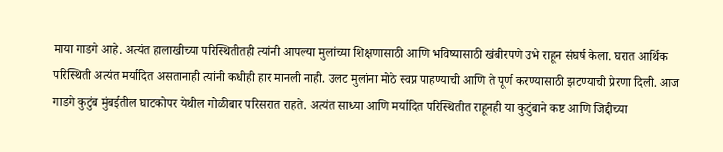माया गाडगे आहे. अत्यंत हालाखीच्या परिस्थितीतही त्यांनी आपल्या मुलांच्या शिक्षणासाठी आणि भविष्यासाठी खंबीरपणे उभे राहून संघर्ष केला. घरात आर्थिक परिस्थिती अत्यंत मर्यादित असतानाही त्यांनी कधीही हार मानली नाही. उलट मुलांना मोठे स्वप्न पाहण्याची आणि ते पूर्ण करण्यासाठी झटण्याची प्रेरणा दिली. आज गाडगे कुटुंब मुंबईतील घाटकोपर येथील गोळीबार परिसरात राहते. अत्यंत साध्या आणि मर्यादित परिस्थितीत राहूनही या कुटुंबाने कष्ट आणि जिद्दीच्या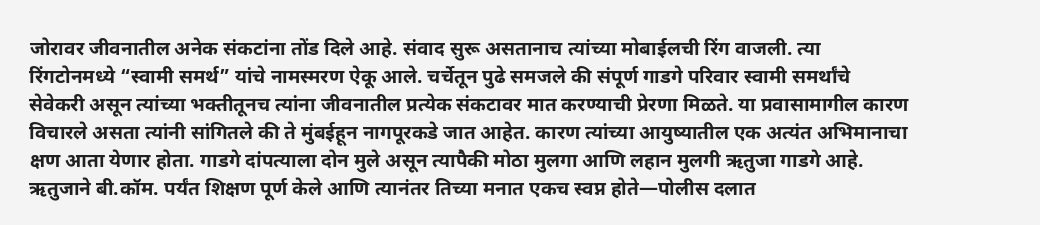जोरावर जीवनातील अनेक संकटांना तोंड दिले आहे. संवाद सुरू असतानाच त्यांच्या मोबाईलची रिंग वाजली. त्या रिंगटोनमध्ये “स्वामी समर्थ” यांचे नामस्मरण ऐकू आले. चर्चेतून पुढे समजले की संपूर्ण गाडगे परिवार स्वामी समर्थांचे सेवेकरी असून त्यांच्या भक्तीतूनच त्यांना जीवनातील प्रत्येक संकटावर मात करण्याची प्रेरणा मिळते. या प्रवासामागील कारण विचारले असता त्यांनी सांगितले की ते मुंबईहून नागपूरकडे जात आहेत. कारण त्यांच्या आयुष्यातील एक अत्यंत अभिमानाचा क्षण आता येणार होता. गाडगे दांपत्याला दोन मुले असून त्यापैकी मोठा मुलगा आणि लहान मुलगी ऋतुजा गाडगे आहे. ऋतुजाने बी.कॉम. पर्यंत शिक्षण पूर्ण केले आणि त्यानंतर तिच्या मनात एकच स्वप्न होते—पोलीस दलात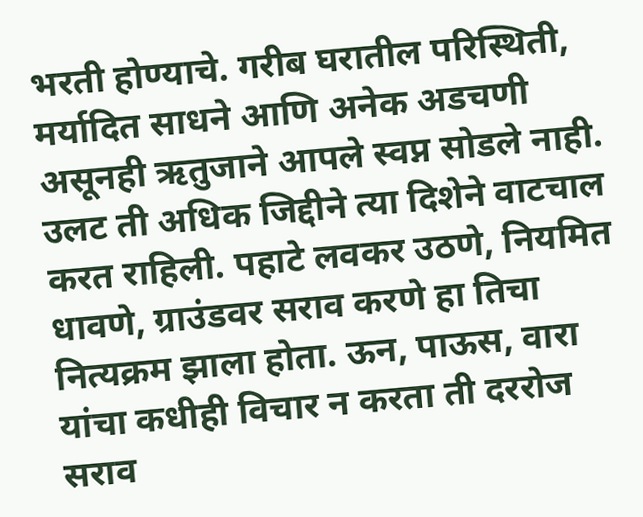भरती होण्याचे. गरीब घरातील परिस्थिती, मर्यादित साधने आणि अनेक अडचणी असूनही ऋतुजाने आपले स्वप्न सोडले नाही. उलट ती अधिक जिद्दीने त्या दिशेने वाटचाल करत राहिली. पहाटे लवकर उठणे, नियमित धावणे, ग्राउंडवर सराव करणे हा तिचा नित्यक्रम झाला होता. ऊन, पाऊस, वारा यांचा कधीही विचार न करता ती दररोज सराव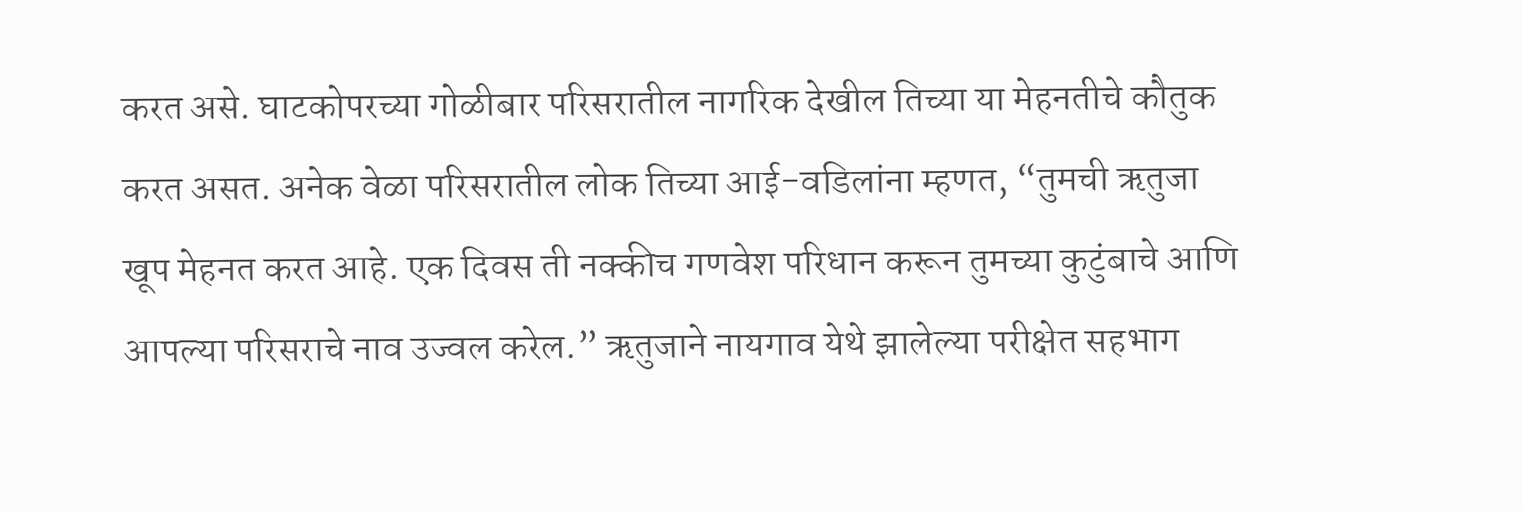करत असे. घाटकोपरच्या गोळीबार परिसरातील नागरिक देखील तिच्या या मेहनतीचे कौतुक करत असत. अनेक वेळा परिसरातील लोक तिच्या आई-वडिलांना म्हणत, “तुमची ऋतुजा खूप मेहनत करत आहे. एक दिवस ती नक्कीच गणवेश परिधान करून तुमच्या कुटुंबाचे आणि आपल्या परिसराचे नाव उज्वल करेल.” ऋतुजाने नायगाव येथे झालेल्या परीक्षेत सहभाग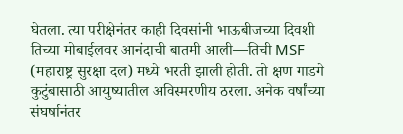घेतला. त्या परीक्षेनंतर काही दिवसांनी भाऊबीजच्या दिवशी तिच्या मोबाईलवर आनंदाची बातमी आली—तिची MSF (महाराष्ट्र सुरक्षा दल) मध्ये भरती झाली होती. तो क्षण गाडगे कुटुंबासाठी आयुष्यातील अविस्मरणीय ठरला. अनेक वर्षांच्या संघर्षानंतर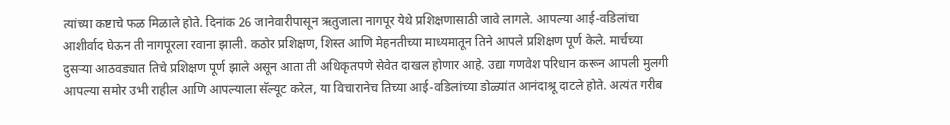त्यांच्या कष्टाचे फळ मिळाले होते. दिनांक 26 जानेवारीपासून ऋतुजाला नागपूर येथे प्रशिक्षणासाठी जावे लागले. आपल्या आई-वडिलांचा आशीर्वाद घेऊन ती नागपूरला रवाना झाली. कठोर प्रशिक्षण, शिस्त आणि मेहनतीच्या माध्यमातून तिने आपले प्रशिक्षण पूर्ण केले. मार्चच्या दुसऱ्या आठवड्यात तिचे प्रशिक्षण पूर्ण झाले असून आता ती अधिकृतपणे सेवेत दाखल होणार आहे. उद्या गणवेश परिधान करून आपली मुलगी आपल्या समोर उभी राहील आणि आपल्याला सॅल्यूट करेल, या विचारानेच तिच्या आई-वडिलांच्या डोळ्यांत आनंदाश्रू दाटले होते. अत्यंत गरीब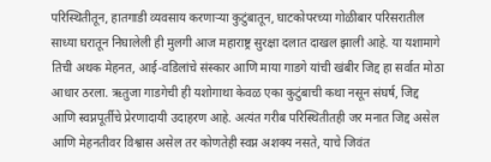परिस्थितीतून, हातगाडी व्यवसाय करणाऱ्या कुटुंबातून, घाटकोपरच्या गोळीबार परिसरातील साध्या घरातून निघालेली ही मुलगी आज महाराष्ट्र सुरक्षा दलात दाखल झाली आहे. या यशामागे तिची अथक मेहनत, आई-वडिलांचे संस्कार आणि माया गाडगे यांची खंबीर जिद्द हा सर्वात मोठा आधार ठरला. ऋतुजा गाडगेची ही यशोगाथा केवळ एका कुटुंबाची कथा नसून संघर्ष, जिद्द आणि स्वप्नपूर्तीचे प्रेरणादायी उदाहरण आहे. अत्यंत गरीब परिस्थितीतही जर मनात जिद्द असेल आणि मेहनतीवर विश्वास असेल तर कोणतेही स्वप्न अशक्य नसते, याचे जिवंत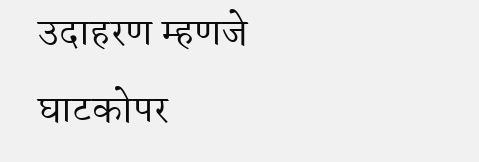उदाहरण म्हणजे घाटकोपर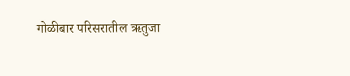गोळीबार परिसरातील ऋतुजा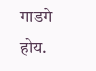गाडगे होय.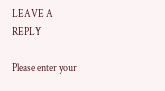LEAVE A REPLY

Please enter your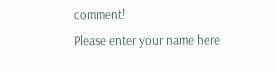comment!
Please enter your name here